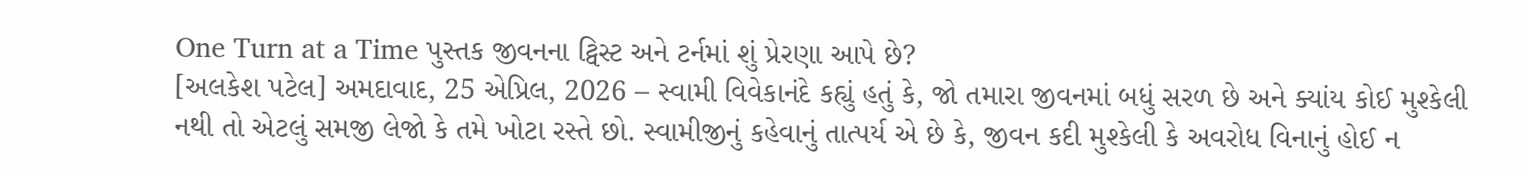One Turn at a Time પુસ્તક જીવનના ટ્વિસ્ટ અને ટર્નમાં શું પ્રેરણા આપે છે?
[અલકેશ પટેલ] અમદાવાદ, 25 એપ્રિલ, 2026 – સ્વામી વિવેકાનંદે કહ્યું હતું કે, જો તમારા જીવનમાં બધું સરળ છે અને ક્યાંય કોઈ મુશ્કેલી નથી તો એટલું સમજી લેજો કે તમે ખોટા રસ્તે છો. સ્વામીજીનું કહેવાનું તાત્પર્ય એ છે કે, જીવન કદી મુશ્કેલી કે અવરોધ વિનાનું હોઈ ન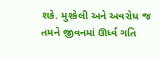શકે. મુશ્કેલી અને અવરોધ જ તમને જીવનમાં ઊર્ધ્વ ગતિ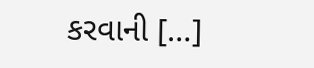કરવાની […]